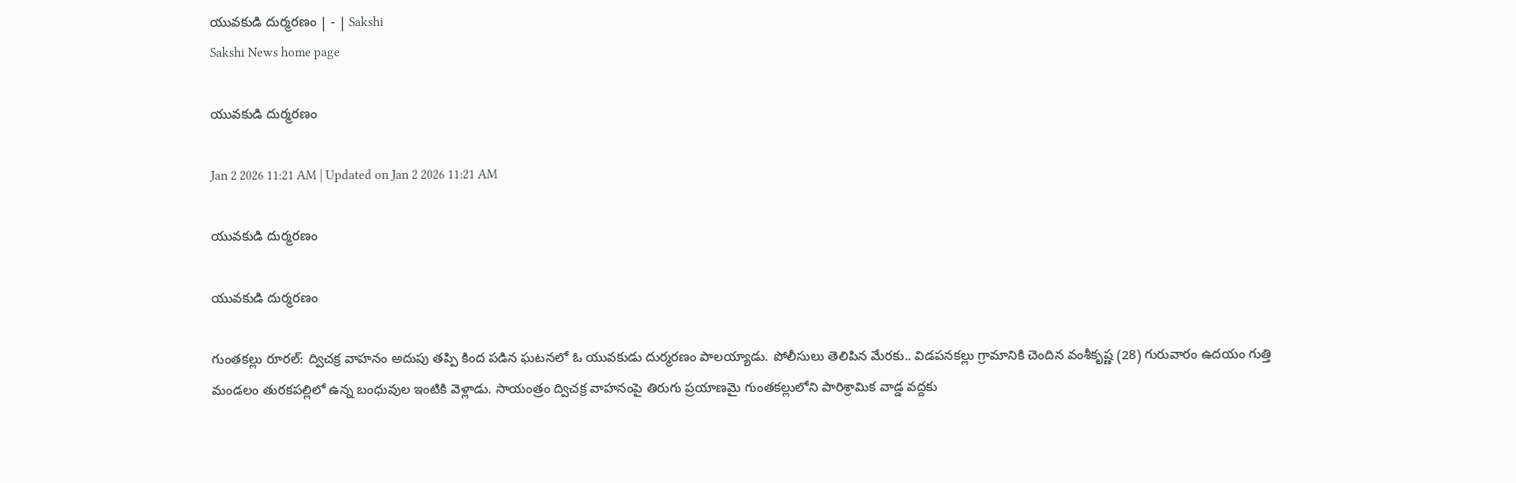యువకుడి దుర్మరణం | - | Sakshi
Sakshi News home page

యువకుడి దుర్మరణం

Jan 2 2026 11:21 AM | Updated on Jan 2 2026 11:21 AM

యువకుడి దుర్మరణం

యువకుడి దుర్మరణం

గుంతకల్లు రూరల్‌: ద్విచక్ర వాహనం అదుపు తప్పి కింద పడిన ఘటనలో ఓ యువకుడు దుర్మరణం పాలయ్యాడు. పోలీసులు తెలిపిన మేరకు.. విడపనకల్లు గ్రామానికి చెందిన వంశీకృష్ణ (28) గురువారం ఉదయం గుత్తి మండలం తురకపల్లిలో ఉన్న బంధువుల ఇంటికి వెళ్లాడు. సాయంత్రం ద్విచక్ర వాహనంపై తిరుగు ప్రయాణమై గుంతకల్లులోని పారిశ్రామిక వాడ్డ వద్దకు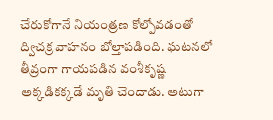చేరుకోగానే నియంత్రణ కోల్పోవడంతో ద్విచక్ర వాహనం బోల్తాపడింది. ఘటనలో తీవ్రంగా గాయపడిన వంశీకృష్ణ అక్కడికక్కడే మృతి చెందాడు. అటుగా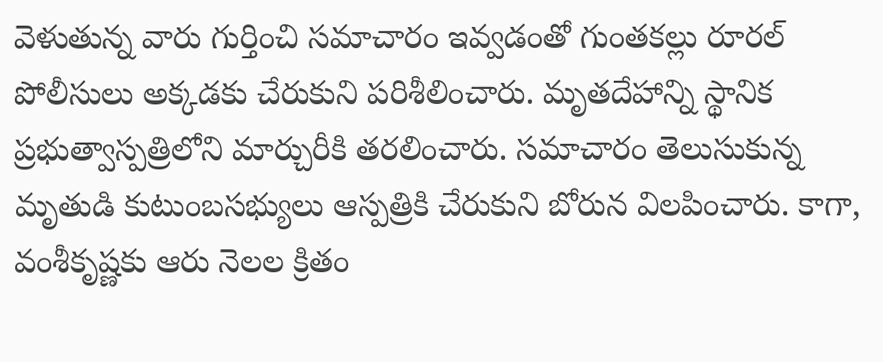వెళుతున్న వారు గుర్తించి సమాచారం ఇవ్వడంతో గుంతకల్లు రూరల్‌ పోలీసులు అక్కడకు చేరుకుని పరిశీలించారు. మృతదేహాన్ని స్థానిక ప్రభుత్వాస్పత్రిలోని మార్చురీకి తరలించారు. సమాచారం తెలుసుకున్న మృతుడి కుటుంబసభ్యులు ఆస్పత్రికి చేరుకుని బోరున విలపించారు. కాగా, వంశీకృష్ణకు ఆరు నెలల క్రితం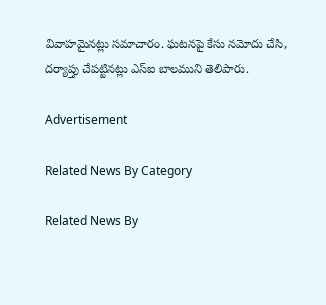వివాహమైనట్లు సమాచారం. ఘటనపై కేసు నమోదు చేసి, దర్యాప్తు చేపట్టినట్లు ఎస్‌ఐ బాలముని తెలిపారు.

Advertisement

Related News By Category

Related News By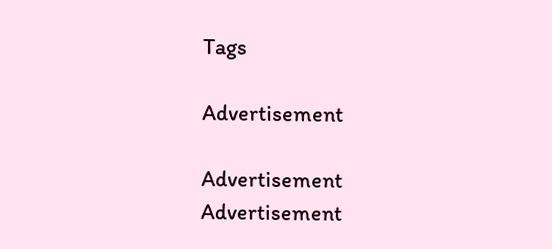Tags

Advertisement

Advertisement
Advertisement